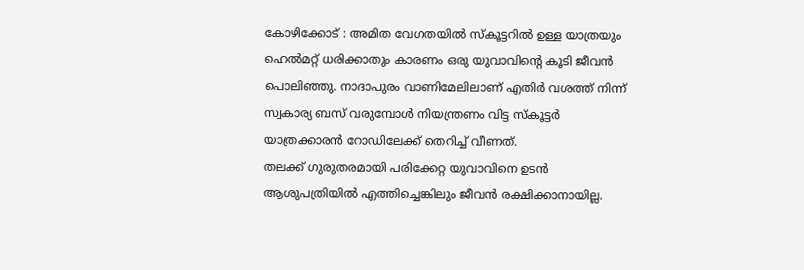കോഴിക്കോട് : അമിത വേഗതയിൽ സ്കൂട്ടറിൽ ഉള്ള യാത്രയും ഹെൽമറ്റ് ധരിക്കാതും കാരണം ഒരു യുവാവിൻ്റെ കൂടി ജീവൻ പൊലിഞ്ഞു. നാദാപുരം വാണിമേലിലാണ് എതിർ വശത്ത് നിന്ന് സ്വകാര്യ ബസ് വരുമ്പോൾ നിയന്ത്രണം വിട്ട സ്കൂട്ടർ യാത്രക്കാരൻ റോഡിലേക്ക് തെറിച്ച് വീണത്.
തലക്ക് ഗുരുതരമായി പരിക്കേറ്റ യുവാവിനെ ഉടൻ ആശുപത്രിയിൽ എത്തിച്ചെങ്കിലും ജീവൻ രക്ഷിക്കാനായില്ല.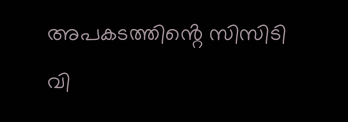അപകടത്തിൻ്റെ സിസിടി വി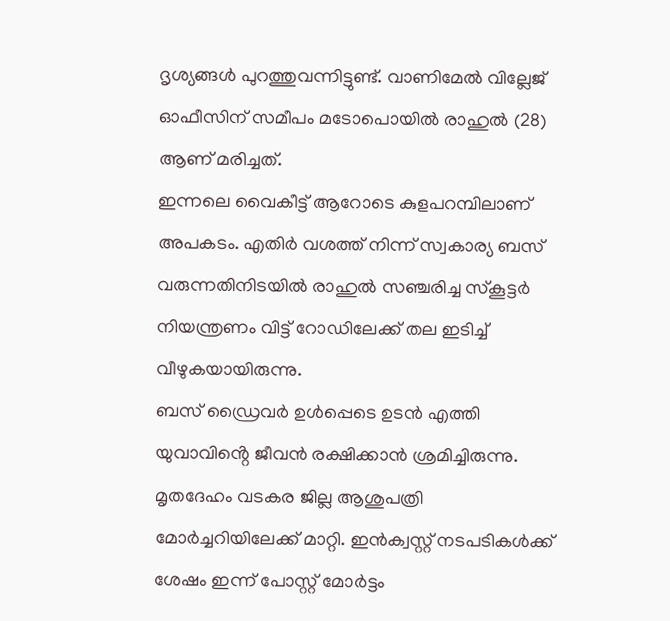ദൃശ്യങ്ങൾ പുറത്തുവന്നിട്ടുണ്ട്. വാണിമേൽ വില്ലേജ് ഓഫീസിന് സമീപം മടോപൊയിൽ രാഹുൽ (28) ആണ് മരിച്ചത്.
ഇന്നലെ വൈകീട്ട് ആറോടെ കുളപറമ്പിലാണ് അപകടം. എതിർ വശത്ത് നിന്ന് സ്വകാര്യ ബസ് വരുന്നതിനിടയിൽ രാഹുൽ സഞ്ചരിച്ച സ്കൂട്ടർ നിയന്ത്രണം വിട്ട് റോഡിലേക്ക് തല ഇടിച്ച് വീഴുകയായിരുന്നു.
ബസ് ഡ്രൈവർ ഉൾപ്പെടെ ഉടൻ എത്തി യുവാവിൻ്റെ ജീവൻ രക്ഷിക്കാൻ ശ്രമിച്ചിരുന്നു. മൃതദേഹം വടകര ജില്ല ആശുപത്രി മോർച്ചറിയിലേക്ക് മാറ്റി. ഇൻക്വസ്റ്റ് നടപടികൾക്ക് ശേഷം ഇന്ന് പോസ്റ്റ് മോർട്ടം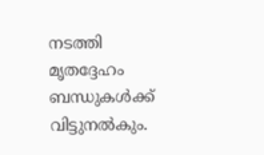നടത്തി മൃതദ്ദേഹം ബന്ധുകൾക്ക് വിട്ടുനൽകും.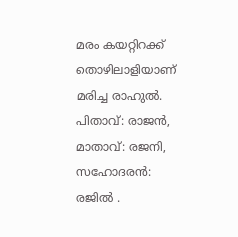മരം കയറ്റിറക്ക് തൊഴിലാളിയാണ് മരിച്ച രാഹുൽ. പിതാവ്: രാജൻ, മാതാവ്: രജനി, സഹോദരൻ: രജിൽ .